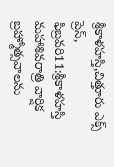శ్రీకాళహస్తి,చిత్తూరు ఎక్స్ ప్రెస్, ఫిబ్రవరి11:శ్రీకాళహస్తి మహాశివరాత్రి వార్షిక బ్రహ్మోత్సవాలను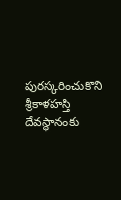పురస్కరించుకొని శ్రీకాళహస్తి దేవస్థానంకు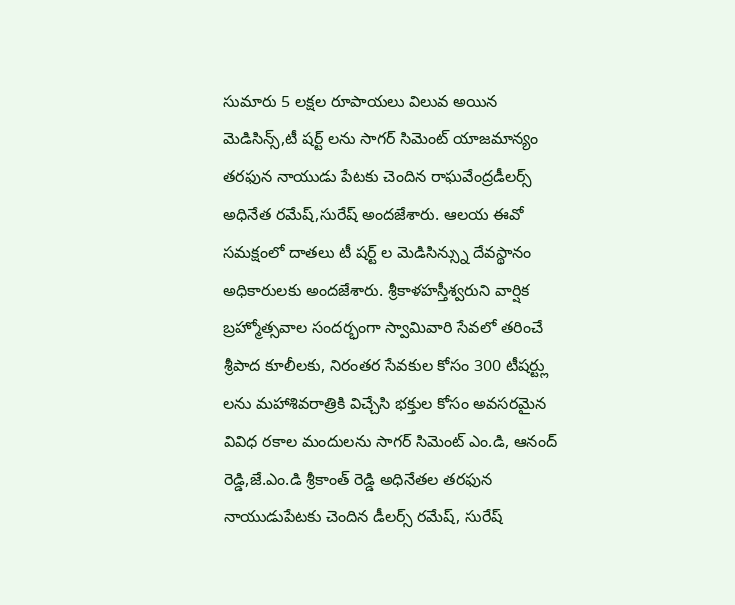సుమారు 5 లక్షల రూపాయలు విలువ అయిన మెడిసిన్స్,టీ షర్ట్ లను సాగర్ సిమెంట్ యాజమాన్యం తరఫున నాయుడు పేటకు చెందిన రాఘవేంద్రడీలర్స్ అధినేత రమేష్,సురేష్ అందజేశారు. ఆలయ ఈవో సమక్షంలో దాతలు టీ షర్ట్ ల మెడిసిన్స్ను దేవస్థానం అధికారులకు అందజేశారు. శ్రీకాళహస్తీశ్వరుని వార్షిక బ్రహ్మోత్సవాల సందర్భంగా స్వామివారి సేవలో తరించే శ్రీపాద కూలీలకు, నిరంతర సేవకుల కోసం 300 టీషర్ట్లు లను మహాశివరాత్రికి విచ్చేసి భక్తుల కోసం అవసరమైన వివిధ రకాల మందులను సాగర్ సిమెంట్ ఎం.డి, ఆనంద్ రెడ్డి,జే.ఎం.డి శ్రీకాంత్ రెడ్డి అధినేతల తరఫున నాయుడుపేటకు చెందిన డీలర్స్ రమేష్, సురేష్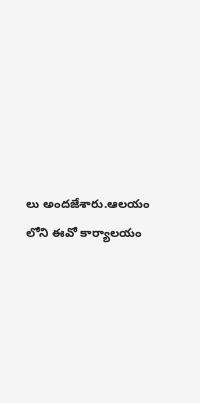లు అందజేశారు.ఆలయం లోని ఈవో కార్యాలయం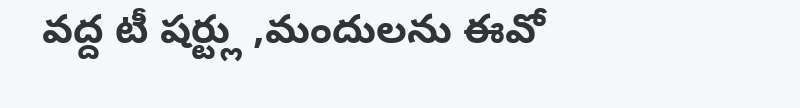వద్ద టీ షర్ట్లు ,మందులను ఈవో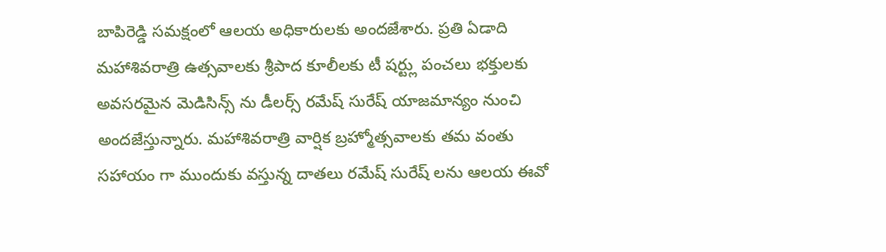బాపిరెడ్డి సమక్షంలో ఆలయ అధికారులకు అందజేశారు. ప్రతి ఏడాది మహాశివరాత్రి ఉత్సవాలకు శ్రీపాద కూలీలకు టీ షర్ట్లు పంచలు భక్తులకు అవసరమైన మెడిసిన్స్ ను డీలర్స్ రమేష్ సురేష్ యాజమాన్యం నుంచి అందజేస్తున్నారు. మహాశివరాత్రి వార్షిక బ్రహ్మోత్సవాలకు తమ వంతు సహాయం గా ముందుకు వస్తున్న దాతలు రమేష్ సురేష్ లను ఆలయ ఈవో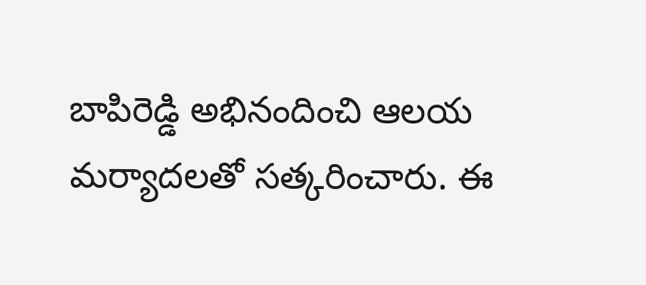బాపిరెడ్డి అభినందించి ఆలయ మర్యాదలతో సత్కరించారు. ఈ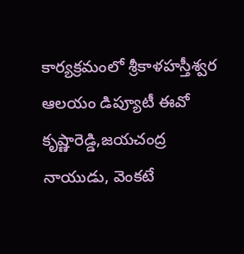కార్యక్రమంలో శ్రీకాళహస్తీశ్వర ఆలయం డిప్యూటీ ఈవో కృష్ణారెడ్డి,జయచంద్ర నాయుడు, వెంకటే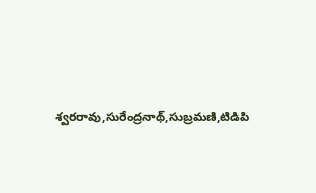శ్వరరావు,సురేంద్రనాథ్,సుబ్రమణి,టిడిపి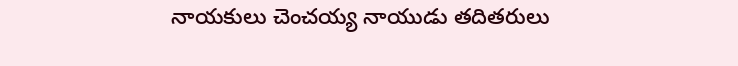నాయకులు చెంచయ్య నాయుడు తదితరులు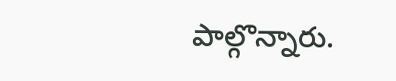పాల్గొన్నారు.